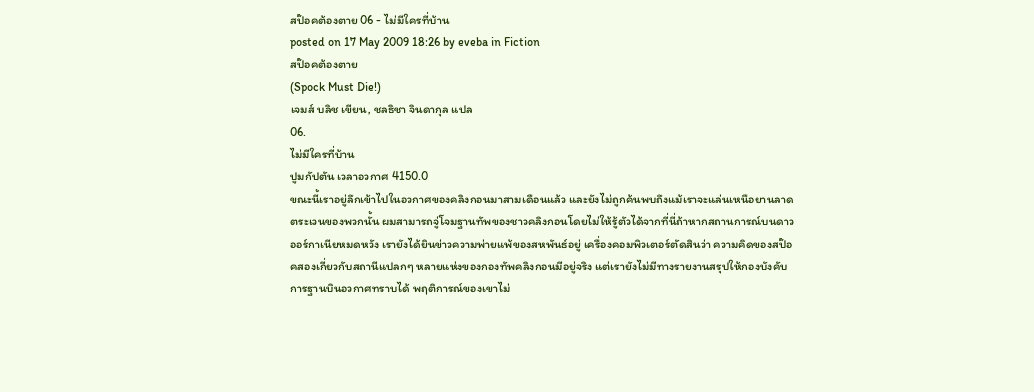สป๊อคต้องตาย 06 - ไม่มีใครที่บ้าน
posted on 17 May 2009 18:26 by eveba in Fiction
สป๊อคต้องตาย
(Spock Must Die!)
เจมส์ บลิช เขียน, ชลธิชา จินดากุล แปล
06.
ไม่มีใครที่บ้าน
ปูมกัปตัน เวลาอวกาศ 4150.0
ขณะนี้เราอยู่ลึกเข้าไปในอวกาศของคลิงกอนมาสามเดือนแล้ว และยังไม่ถูกค้นพบถึงแม้เราจะแล่นเหนือยานลาดตระเวนของพวกนั้น ผมสามารถจู่โจมฐานทัพของชาวคลิงกอนโดยไม่ให้รู้ตัวได้จากที่นี่ถ้าหากสถานการณ์บนดาวออร์กาเนียหมดหวัง เรายังได้ยินข่าวความพ่ายแพ้ของสหพันธ์อยู่ เครื่องคอมพิวเตอร์ตัดสินว่า ความคิดของสป๊อคสองเกี่ยวกับสถานีแปลกๆ หลายแห่งของกองทัพคลิงกอนมีอยู่จริง แต่เรายังไม่มีทางรายงานสรุปให้กองบังคับการฐานบินอวกาศทราบได้ พฤติการณ์ของเขาไม่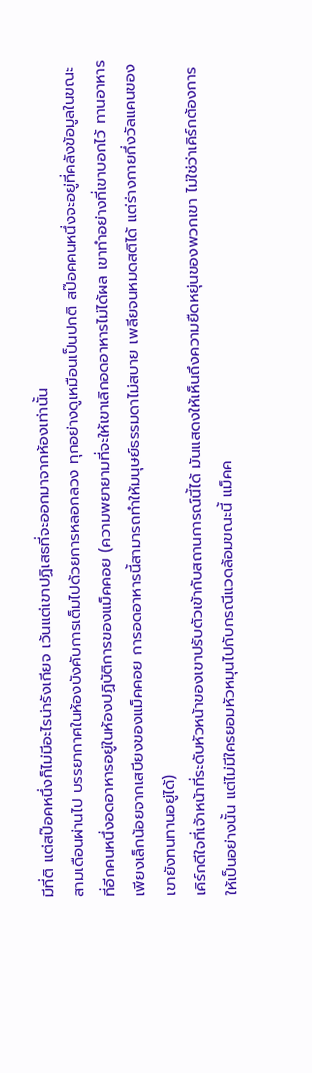มีที่ติ แต่สป๊อคหนึ่งก็ไม่มีอะไรน่ารังเกียจ เว้นแต่เขาปฏิเสธที่จะออกมาจากห้องเท่านั้น
สามเดือนผ่านไป บรรยากาศในห้องบังคับการเต็มไปด้วยการหลอกลวง ทุกอย่างดูเหมือนเป็นปกติ สป๊อคคนหนึ่งจะอยู่ที่คลังข้อมูลในขณะที่อีกคนหนึ่งอดอาหารอยู่ในห้องปฏิบัติการของแม็คคอย (ความพยายามที่จะให้เขาเลิกอดอาหารไม่ได้ผล เขาทำอย่างที่เขาบอกไว้ ทานอาหารเพียงเล็กน้อยจากเสบียงของแม็คคอย การอดอาหารนี้สามารถทำให้มนุษย์ธรรมดาไม่สบาย เพลียจนหมดสติได้ แต่ร่างกายกึ่งวัลแคนของเขายังทนทานอยู่ได้)
เคิร์กดีใจที่เจ้าหน้าที่ระดับหัวหน้าของเขาปรับตัวเข้ากับสถานการณ์นี้ได้ มันแสดงให้เห็นถึงความยืดหยุ่นของพวกเขา ไม่ใช่ว่าเคิร์กต้องการให้เป็นอย่างนั้น แต่ไม่มีใครยอมหัวหมุนไปกับกรณีแวดล้อมขณะนี้ แม็คค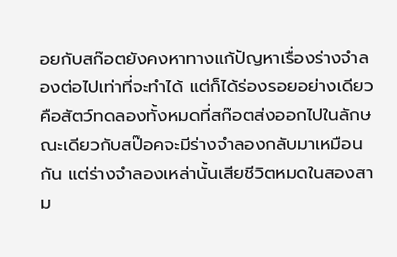อยกับสก๊อตยังคงหาทางแก้ปัญหาเรื่องร่างจำลองต่อไปเท่าที่จะทำได้ แต่ก็ได้ร่องรอยอย่างเดียวคือสัตว์ทดลองทั้งหมดที่สก๊อตส่งออกไปในลักษณะเดียวกับสป๊อคจะมีร่างจำลองกลับมาเหมือนกัน แต่ร่างจำลองเหล่านั้นเสียชีวิตหมดในสองสาม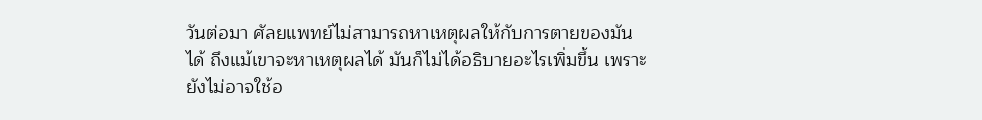วันต่อมา ศัลยแพทย์ไม่สามารถหาเหตุผลให้กับการตายของมันได้ ถึงแม้เขาจะหาเหตุผลได้ มันก็ไม่ได้อธิบายอะไรเพิ่มขึ้น เพราะยังไม่อาจใช้อ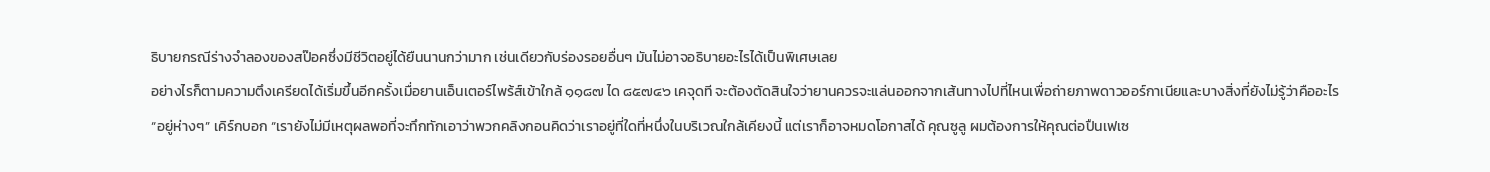ธิบายกรณีร่างจำลองของสป๊อคซึ่งมีชีวิตอยู่ได้ยืนนานกว่ามาก เช่นเดียวกับร่องรอยอื่นๆ มันไม่อาจอธิบายอะไรได้เป็นพิเศษเลย
อย่างไรก็ตามความตึงเครียดได้เริ่มขึ้นอีกครั้งเมื่อยานเอ็นเตอร์ไพร้ส์เข้าใกล้ ๑๑๘๗ ได ๘๕๗๔๖ เคจุดที จะต้องตัดสินใจว่ายานควรจะแล่นออกจากเส้นทางไปที่ไหนเพื่อถ่ายภาพดาวออร์กาเนียและบางสิ่งที่ยังไม่รู้ว่าคืออะไร
“อยู่ห่างๆ” เคิร์กบอก “เรายังไม่มีเหตุผลพอที่จะทึกทักเอาว่าพวกคลิงกอนคิดว่าเราอยู่ที่ใดที่หนึ่งในบริเวณใกล้เคียงนี้ แต่เราก็อาจหมดโอกาสได้ คุณซูลู ผมต้องการให้คุณต่อปืนเฟเซ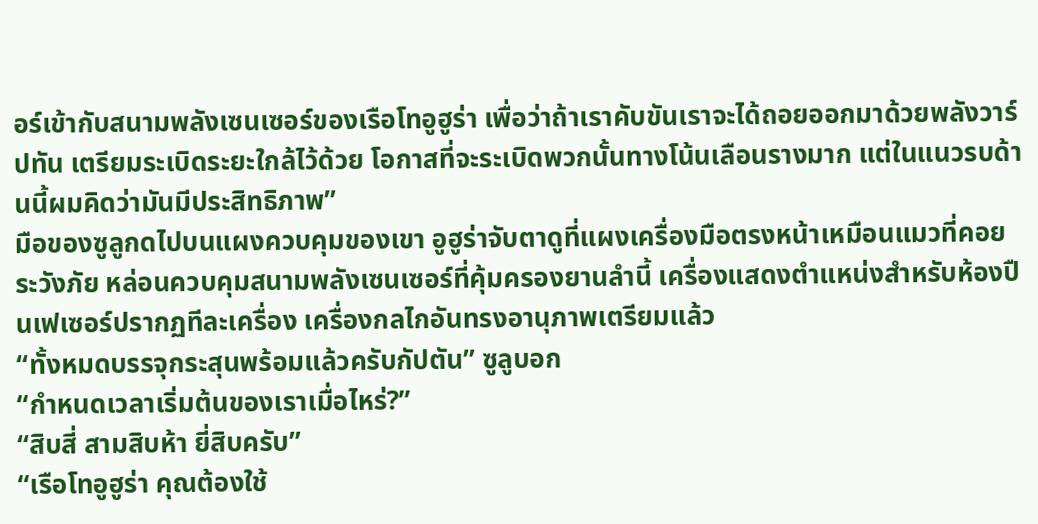อร์เข้ากับสนามพลังเซนเซอร์ของเรือโทอูฮูร่า เพื่อว่าถ้าเราคับขันเราจะได้ถอยออกมาด้วยพลังวาร์ปทัน เตรียมระเบิดระยะใกล้ไว้ด้วย โอกาสที่จะระเบิดพวกนั้นทางโน้นเลือนรางมาก แต่ในแนวรบด้านนี้ผมคิดว่ามันมีประสิทธิภาพ”
มือของซูลูกดไปบนแผงควบคุมของเขา อูฮูร่าจับตาดูที่แผงเครื่องมือตรงหน้าเหมือนแมวที่คอยระวังภัย หล่อนควบคุมสนามพลังเซนเซอร์ที่คุ้มครองยานลำนี้ เครื่องแสดงตำแหน่งสำหรับห้องปืนเฟเซอร์ปรากฏทีละเครื่อง เครื่องกลไกอันทรงอานุภาพเตรียมแล้ว
“ทั้งหมดบรรจุกระสุนพร้อมแล้วครับกัปตัน” ซูลูบอก
“กำหนดเวลาเริ่มต้นของเราเมื่อไหร่?”
“สิบสี่ สามสิบห้า ยี่สิบครับ”
“เรือโทอูฮูร่า คุณต้องใช้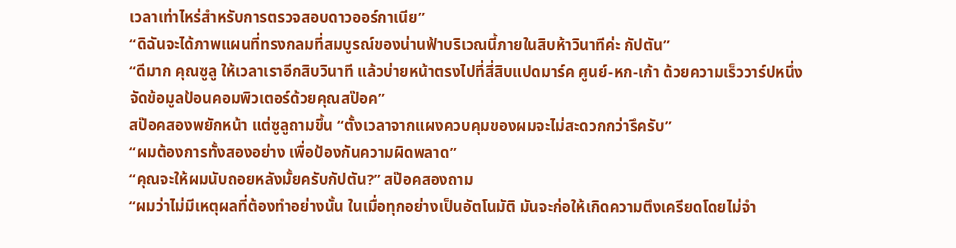เวลาเท่าไหร่สำหรับการตรวจสอบดาวออร์กาเนีย”
“ดิฉันจะได้ภาพแผนที่ทรงกลมที่สมบูรณ์ของน่านฟ้าบริเวณนี้ภายในสิบห้าวินาทีค่ะ กัปตัน”
“ดีมาก คุณซูลู ให้เวลาเราอีกสิบวินาที แล้วบ่ายหน้าตรงไปที่สี่สิบแปดมาร์ค ศูนย์-หก-เก้า ด้วยความเร็ววาร์ปหนึ่ง จัดข้อมูลป้อนคอมพิวเตอร์ด้วยคุณสป๊อค”
สป๊อคสองพยักหน้า แต่ซูลูถามขึ้น “ตั้งเวลาจากแผงควบคุมของผมจะไม่สะดวกกว่ารึครับ”
“ผมต้องการทั้งสองอย่าง เพื่อป้องกันความผิดพลาด”
“คุณจะให้ผมนับถอยหลังมั้ยครับกัปตัน?” สป๊อคสองถาม
“ผมว่าไม่มีเหตุผลที่ต้องทำอย่างนั้น ในเมื่อทุกอย่างเป็นอัตโนมัติ มันจะก่อให้เกิดความตึงเครียดโดยไม่จำ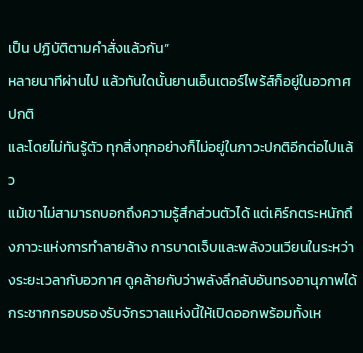เป็น ปฏิบัติตามคำสั่งแล้วกัน”
หลายนาทีผ่านไป แล้วทันใดนั้นยานเอ็นเตอร์ไพร้ส์ก็อยู่ในอวกาศปกติ
และโดยไม่ทันรู้ตัว ทุกสิ่งทุกอย่างก็ไม่อยู่ในภาวะปกติอีกต่อไปแล้ว
แม้เขาไม่สามารถบอกถึงความรู้สึกส่วนตัวได้ แต่เคิร์กตระหนักถึงภาวะแห่งการทำลายล้าง การบาดเจ็บและพลังวนเวียนในระหว่างระยะเวลากับอวกาศ ดูคล้ายกับว่าพลังลึกลับอันทรงอานุภาพได้กระชากกรอบรองรับจักรวาลแห่งนี้ให้เปิดออกพร้อมทั้งเห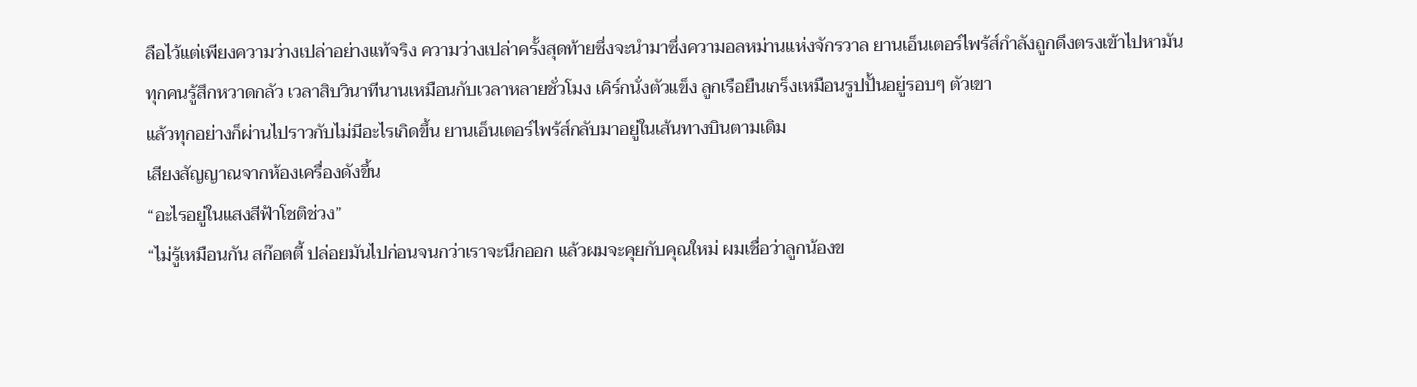ลือไว้แต่เพียงความว่างเปล่าอย่างแท้จริง ความว่างเปล่าครั้งสุดท้ายซึ่งจะนำมาซึ่งความอลหม่านแห่งจักรวาล ยานเอ็นเตอร์ไพร้ส์กำลังถูกดึงตรงเข้าไปหามัน
ทุกคนรู้สึกหวาดกลัว เวลาสิบวินาทีนานเหมือนกับเวลาหลายชั่วโมง เคิร์กนั่งตัวแข็ง ลูกเรือยืนเกร็งเหมือนรูปปั้นอยู่รอบๆ ตัวเขา
แล้วทุกอย่างก็ผ่านไปราวกับไม่มีอะไรเกิดขึ้น ยานเอ็นเตอร์ไพร้ส์กลับมาอยู่ในเส้นทางบินตามเดิม
เสียงสัญญาณจากห้องเครื่องดังขึ้น
“อะไรอยู่ในแสงสีฟ้าโชติช่วง”
“ไม่รู้เหมือนกัน สก๊อตตี้ ปล่อยมันไปก่อนจนกว่าเราจะนึกออก แล้วผมจะคุยกับคุณใหม่ ผมเชื่อว่าลูกน้องข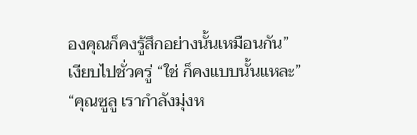องคุณก็คงรู้สึกอย่างนั้นเหมือนกัน”
เงียบไปชั่วครู่ “ใช่ ก็คงแบบนั้นแหละ”
“คุณซูลู เรากำลังมุ่งห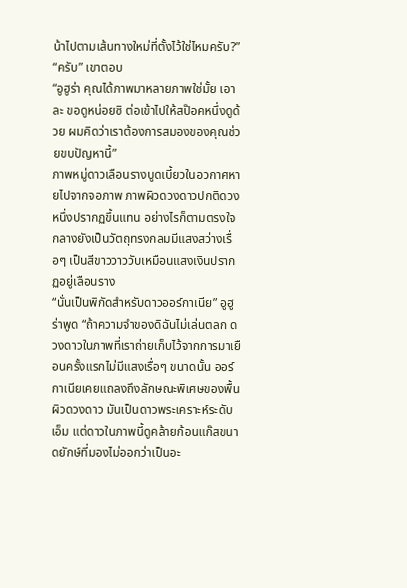น้าไปตามเส้นทางใหม่ที่ตั้งไว้ใช่ไหมครับ?”
“ครับ” เขาตอบ
“อูฮูร่า คุณได้ภาพมาหลายภาพใช่มั้ย เอาละ ขอดูหน่อยซิ ต่อเข้าไปให้สป๊อคหนึ่งดูด้วย ผมคิดว่าเราต้องการสมองของคุณช่วยขบปัญหานี้”
ภาพหมู่ดาวเลือนรางบูดเบี้ยวในอวกาศหายไปจากจอภาพ ภาพผิวดวงดาวปกติดวงหนึ่งปรากฏขึ้นแทน อย่างไรก็ตามตรงใจกลางยังเป็นวัตถุทรงกลมมีแสงสว่างเรื่อๆ เป็นสีขาววาววับเหมือนแสงเงินปรากฏอยู่เลือนราง
“นั่นเป็นพิกัดสำหรับดาวออร์กาเนีย” อูฮูร่าพูด “ถ้าความจำของดิฉันไม่เล่นตลก ดวงดาวในภาพที่เราถ่ายเก็บไว้จากการมาเยือนครั้งแรกไม่มีแสงเรื่อๆ ขนาดนั้น ออร์กาเนียเคยแถลงถึงลักษณะพิเศษของพื้นผิวดวงดาว มันเป็นดาวพระเคราะห์ระดับเอ็ม แต่ดาวในภาพนี้ดูคล้ายก้อนแก๊สขนาดยักษ์ที่มองไม่ออกว่าเป็นอะ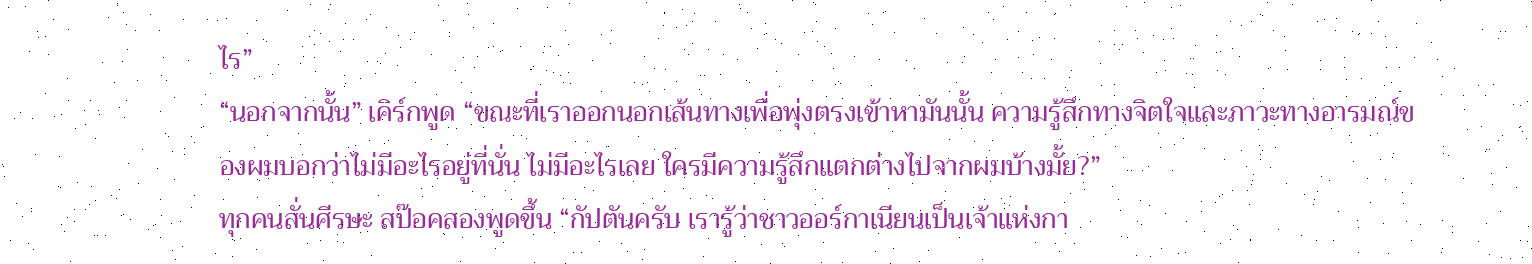ไร”
“นอกจากนั้น” เคิร์กพูด “ขณะที่เราออกนอกเส้นทางเพื่อพุ่งตรงเข้าหามันนั้น ความรู้สึกทางจิตใจและภาวะทางอารมณ์ของผมบอกว่าไม่มีอะไรอยู่ที่นั่น ไม่มีอะไรเลย ใครมีความรู้สึกแตกต่างไปจากผมบ้างมั้ย?”
ทุกคนสั่นศีรษะ สป๊อคสองพูดขึ้น “กัปตันครับ เรารู้ว่าชาวออร์กาเนียนเป็นเจ้าแห่งกา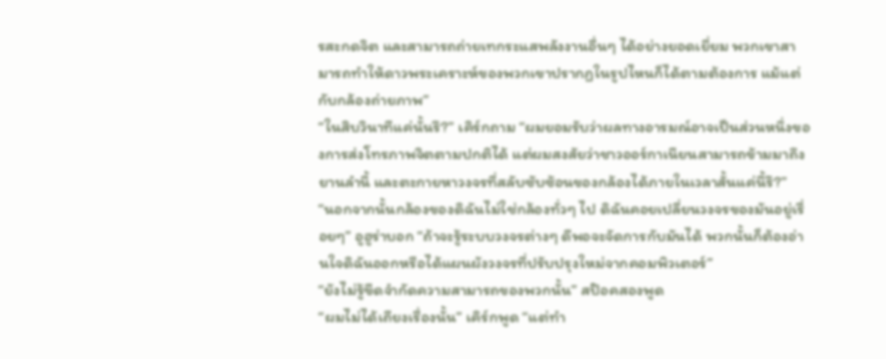รสะกดจิต และสามารถถ่ายเทกระแสพลังงานอื่นๆ ได้อย่างยอดเยี่ยม พวกเขาสามารถทำให้ดาวพระเคราะห์ของพวกเขาปรากฏในรูปไหนก็ได้ตามต้องการ แม้แต่กับกล้องถ่ายภาพ”
“ในสิบวินาทีแค่นั้นรึ?” เคิร์กถาม “ผมยอมรับว่าผลทางอารมณ์อาจเป็นส่วนหนึ่งของการส่งโทรภาพจิตตามปกติได้ แต่ผมสงสัยว่าชาวออร์กาเนียนสามารถข้ามมาถึงยานลำนี้ และตะกายหาวงจรที่สลับซับซ้อนของกล้องได้ภายในเวลาสั้นแค่นี้รึ?”
“นอกจากนั้นกล้องของดิฉันไม่ใช่กล้องทั่วๆ ไป ดิฉันคอยเปลี่ยนวงจรของมันอยู่เรื่อยๆ” อูฮูร่าบอก “ถ้าจะรู้ระบบวงจรต่างๆ ดีพอจะจัดการกับมันได้ พวกนั้นก็ต้องอ่านใจดิฉันออกหรือได้แผนผังวงจรที่ปรับปรุงใหม่จากคอมพิวเตอร์”
“ยังไม่รู้ขีดจำกัดความสามารถของพวกนั้น” สป๊อคสองพูด
“ผมไม่ได้เถียงเรื่องนั้น” เคิร์กพูด “แต่ทำ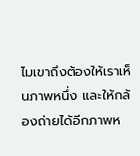ไมเขาถึงต้องให้เราเห็นภาพหนึ่ง และให้กล้องถ่ายได้อีกภาพห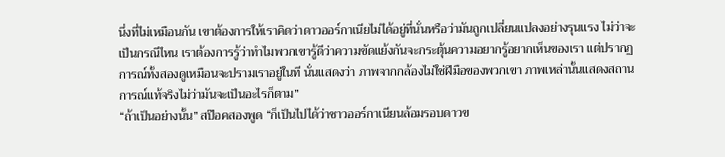นึ่งที่ไม่เหมือนกัน เขาต้องการให้เราคิดว่าดาวออร์กาเนียไม่ได้อยู่ที่นั่นหรือว่ามันถูกเปลี่ยนแปลงอย่างรุนแรง ไม่ว่าจะเป็นกรณีไหน เราต้องการรู้ว่าทำไมพวกเขารู้ดีว่าความขัดแย้งกันจะกระตุ้นความอยากรู้อยากเห็นของเรา แต่ปรากฏการณ์ทั้งสองดูเหมือนจะปรามเราอยู่ในที นั่นแสดงว่า ภาพจากกล้องไม่ใช่ฝีมือของพวกเขา ภาพเหล่านั้นแสดงสถานการณ์แท้จริงไม่ว่ามันจะเป็นอะไรก็ตาม”
“ถ้าเป็นอย่างนั้น” สป๊อคสองพูด “ก็เป็นไปได้ว่าชาวออร์กาเนียนล้อมรอบดาวข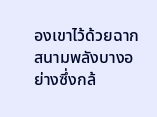องเขาไว้ด้วยฉากสนามพลังบางอย่างซึ่งกล้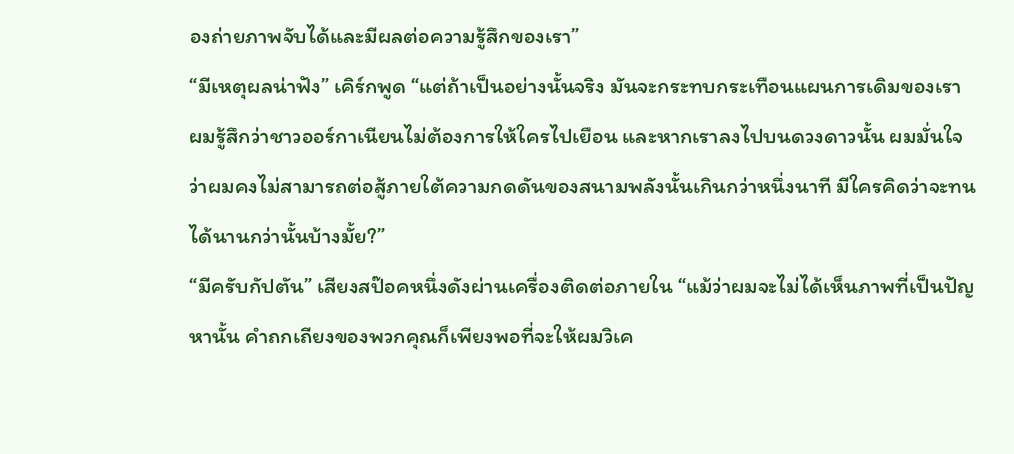องถ่ายภาพจับได้และมีผลต่อความรู้สึกของเรา”
“มีเหตุผลน่าฟัง” เคิร์กพูด “แต่ถ้าเป็นอย่างนั้นจริง มันจะกระทบกระเทือนแผนการเดิมของเรา ผมรู้สึกว่าชาวออร์กาเนียนไม่ต้องการให้ใครไปเยือน และหากเราลงไปบนดวงดาวนั้น ผมมั่นใจว่าผมคงไม่สามารถต่อสู้ภายใต้ความกดดันของสนามพลังนั้นเกินกว่าหนึ่งนาที มีใครคิดว่าจะทนได้นานกว่านั้นบ้างมั้ย?”
“มีครับกัปตัน” เสียงสป๊อคหนึ่งดังผ่านเครื่องติดต่อภายใน “แม้ว่าผมจะไม่ได้เห็นภาพที่เป็นปัญหานั้น คำถกเถียงของพวกคุณก็เพียงพอที่จะให้ผมวิเค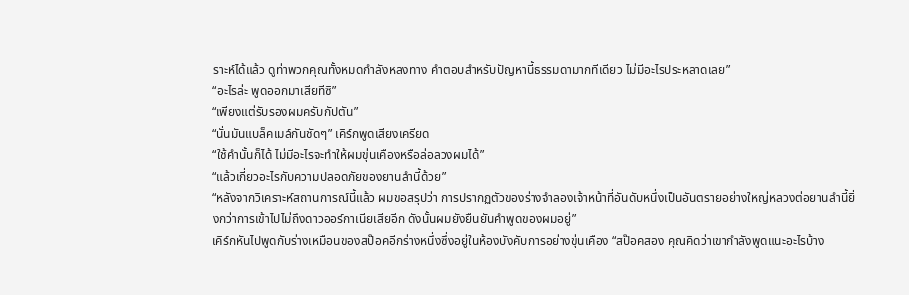ราะห์ได้แล้ว ดูท่าพวกคุณทั้งหมดกำลังหลงทาง คำตอบสำหรับปัญหานี้ธรรมดามากทีเดียว ไม่มีอะไรประหลาดเลย”
“อะไรล่ะ พูดออกมาเสียทีซิ”
“เพียงแต่รับรองผมครับกัปตัน”
“นั่นมันแบล็คเมล์กันชัดๆ” เคิร์กพูดเสียงเครียด
“ใช้คำนั้นก็ได้ ไม่มีอะไรจะทำให้ผมขุ่นเคืองหรือล่อลวงผมได้”
“แล้วเกี่ยวอะไรกับความปลอดภัยของยานลำนี้ด้วย”
“หลังจากวิเคราะห์สถานการณ์นี้แล้ว ผมขอสรุปว่า การปรากฏตัวของร่างจำลองเจ้าหน้าที่อันดับหนึ่งเป็นอันตรายอย่างใหญ่หลวงต่อยานลำนี้ยิ่งกว่าการเข้าไปไม่ถึงดาวออร์กาเนียเสียอีก ดังนั้นผมยังยืนยันคำพูดของผมอยู่”
เคิร์กหันไปพูดกับร่างเหมือนของสป๊อคอีกร่างหนึ่งซึ่งอยู่ในห้องบังคับการอย่างขุ่นเคือง “สป๊อคสอง คุณคิดว่าเขากำลังพูดแนะอะไรบ้าง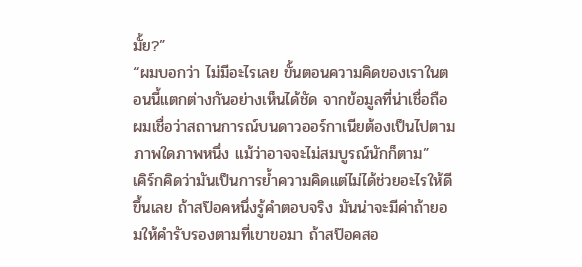มั้ย?”
“ผมบอกว่า ไม่มีอะไรเลย ขั้นตอนความคิดของเราในตอนนี้แตกต่างกันอย่างเห็นได้ชัด จากข้อมูลที่น่าเชื่อถือ ผมเชื่อว่าสถานการณ์บนดาวออร์กาเนียต้องเป็นไปตามภาพใดภาพหนึ่ง แม้ว่าอาจจะไม่สมบูรณ์นักก็ตาม”
เคิร์กคิดว่ามันเป็นการย้ำความคิดแต่ไม่ได้ช่วยอะไรให้ดีขึ้นเลย ถ้าสป๊อคหนึ่งรู้คำตอบจริง มันน่าจะมีค่าถ้ายอมให้คำรับรองตามที่เขาขอมา ถ้าสป๊อคสอ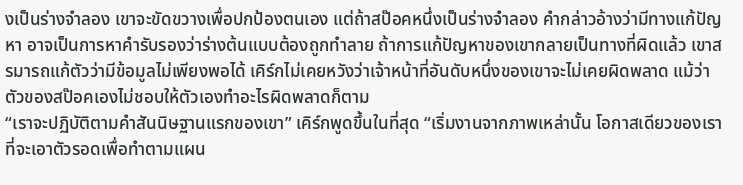งเป็นร่างจำลอง เขาจะขัดขวางเพื่อปกป้องตนเอง แต่ถ้าสป๊อคหนึ่งเป็นร่างจำลอง คำกล่าวอ้างว่ามีทางแก้ปัญหา อาจเป็นการหาคำรับรองว่าร่างต้นแบบต้องถูกทำลาย ถ้าการแก้ปัญหาของเขากลายเป็นทางที่ผิดแล้ว เขาสรมารถแก้ตัวว่ามีข้อมูลไม่เพียงพอได้ เคิร์กไม่เคยหวังว่าเจ้าหน้าที่อันดับหนึ่งของเขาจะไม่เคยผิดพลาด แม้ว่าตัวของสป๊อคเองไม่ชอบให้ตัวเองทำอะไรผิดพลาดก็ตาม
“เราจะปฏิบัติตามคำสันนิษฐานแรกของเขา” เคิร์กพูดขึ้นในที่สุด “เริ่มงานจากภาพเหล่านั้น โอกาสเดียวของเราที่จะเอาตัวรอดเพื่อทำตามแผน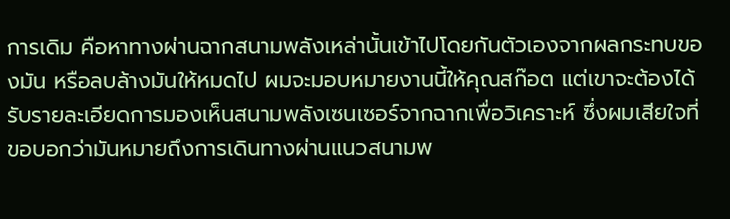การเดิม คือหาทางผ่านฉากสนามพลังเหล่านั้นเข้าไปโดยกันตัวเองจากผลกระทบของมัน หรือลบล้างมันให้หมดไป ผมจะมอบหมายงานนี้ให้คุณสก๊อต แต่เขาจะต้องได้รับรายละเอียดการมองเห็นสนามพลังเซนเซอร์จากฉากเพื่อวิเคราะห์ ซึ่งผมเสียใจที่ขอบอกว่ามันหมายถึงการเดินทางผ่านแนวสนามพ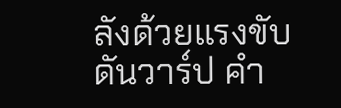ลังด้วยแรงขับดันวาร์ป คำ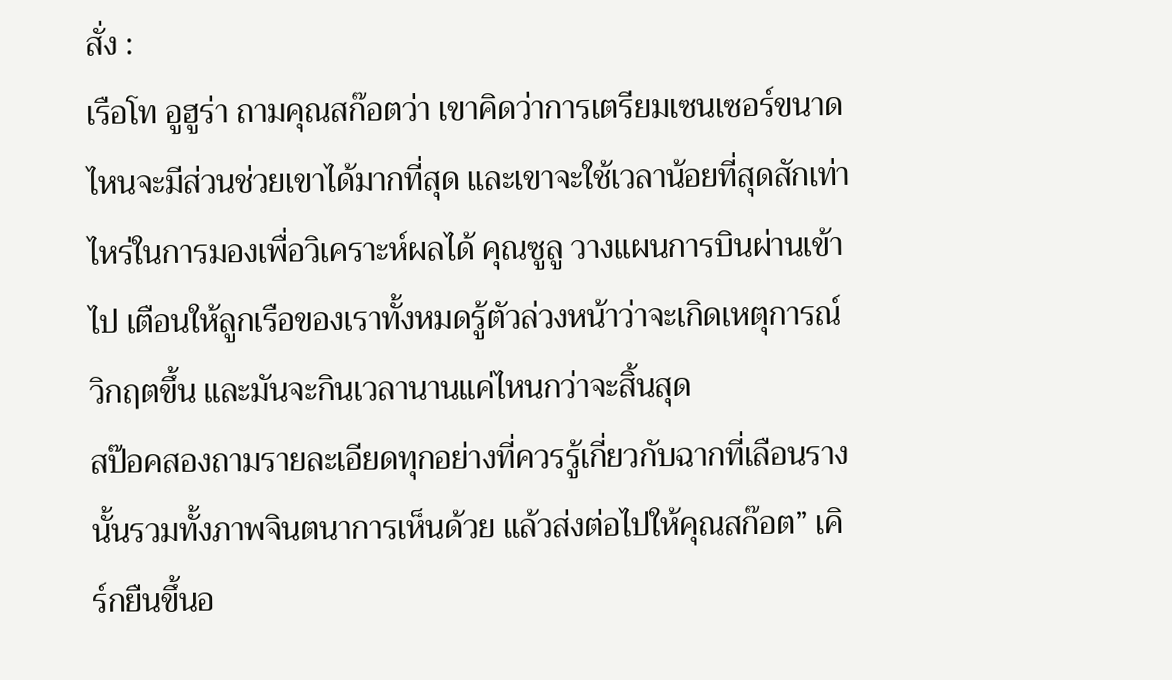สั่ง :
เรือโท อูฮูร่า ถามคุณสก๊อตว่า เขาคิดว่าการเตรียมเซนเซอร์ขนาดไหนจะมีส่วนช่วยเขาได้มากที่สุด และเขาจะใช้เวลาน้อยที่สุดสักเท่าไหร่ในการมองเพื่อวิเคราะห์ผลได้ คุณซูลู วางแผนการบินผ่านเข้าไป เตือนให้ลูกเรือของเราทั้งหมดรู้ตัวล่วงหน้าว่าจะเกิดเหตุการณ์วิกฤตขึ้น และมันจะกินเวลานานแค่ไหนกว่าจะสิ้นสุด
สป๊อคสองถามรายละเอียดทุกอย่างที่ควรรู้เกี่ยวกับฉากที่เลือนรางนั้นรวมทั้งภาพจินตนาการเห็นด้วย แล้วส่งต่อไปให้คุณสก๊อต” เคิร์กยืนขึ้นอ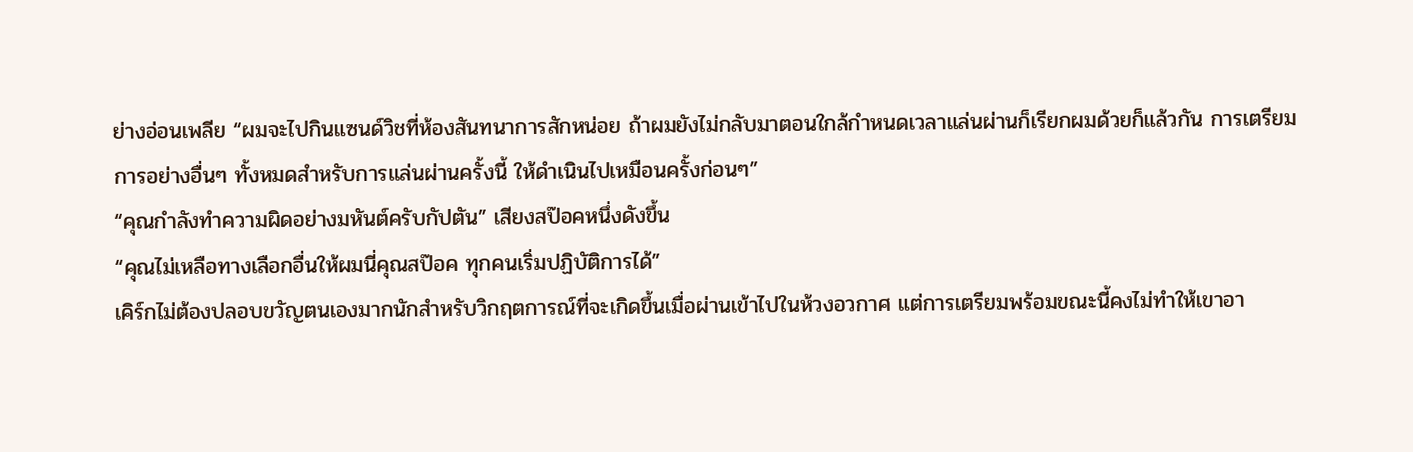ย่างอ่อนเพลีย “ผมจะไปกินแซนด์วิชที่ห้องสันทนาการสักหน่อย ถ้าผมยังไม่กลับมาตอนใกล้กำหนดเวลาแล่นผ่านก็เรียกผมด้วยก็แล้วกัน การเตรียมการอย่างอื่นๆ ทั้งหมดสำหรับการแล่นผ่านครั้งนี้ ให้ดำเนินไปเหมือนครั้งก่อนๆ”
“คุณกำลังทำความผิดอย่างมหันต์ครับกัปตัน” เสียงสป๊อคหนึ่งดังขึ้น
“คุณไม่เหลือทางเลือกอื่นให้ผมนี่คุณสป๊อค ทุกคนเริ่มปฏิบัติการได้”
เคิร์กไม่ต้องปลอบขวัญตนเองมากนักสำหรับวิกฤตการณ์ที่จะเกิดขึ้นเมื่อผ่านเข้าไปในห้วงอวกาศ แต่การเตรียมพร้อมขณะนี้คงไม่ทำให้เขาอา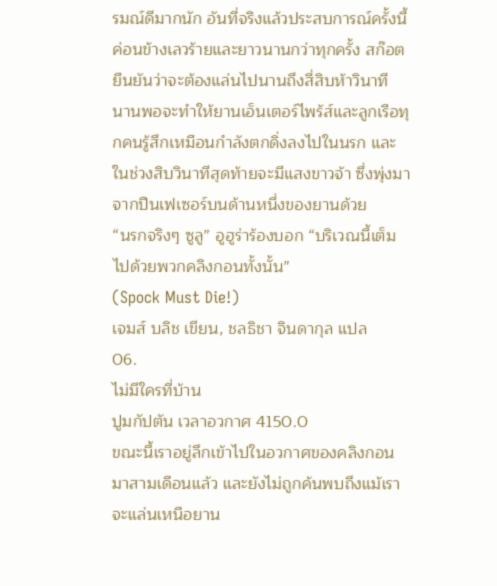รมณ์ดีมากนัก อันที่จริงแล้วประสบการณ์ครั้งนี้ค่อนข้างเลวร้ายและยาวนานกว่าทุกครั้ง สก๊อตยืนยันว่าจะต้องแล่นไปนานถึงสี่สิบห้าวินาที นานพอจะทำให้ยานเอ็นเตอร์ไพร้ส์และลูกเรือทุกคนรู้สึกเหมือนกำลังตกดิ่งลงไปในนรก และในช่วงสิบวินาทีสุดท้ายจะมีแสงขาวจ้า ซึ่งพุ่งมาจากปืนเฟเซอร์บนด้านหนึ่งของยานด้วย
“นรกจริงๆ ซูลู” อูฮูร่าร้องบอก “บริเวณนี้เต็มไปด้วยพวกคลิงกอนทั้งนั้น”
(Spock Must Die!)
เจมส์ บลิช เขียน, ชลธิชา จินดากุล แปล
06.
ไม่มีใครที่บ้าน
ปูมกัปตัน เวลาอวกาศ 4150.0
ขณะนี้เราอยู่ลึกเข้าไปในอวกาศของคลิงกอนมาสามเดือนแล้ว และยังไม่ถูกค้นพบถึงแม้เราจะแล่นเหนือยาน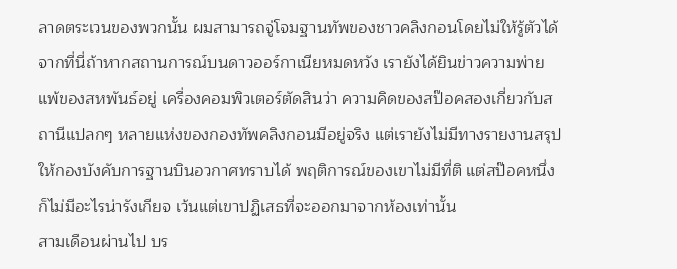ลาดตระเวนของพวกนั้น ผมสามารถจู่โจมฐานทัพของชาวคลิงกอนโดยไม่ให้รู้ตัวได้จากที่นี่ถ้าหากสถานการณ์บนดาวออร์กาเนียหมดหวัง เรายังได้ยินข่าวความพ่ายแพ้ของสหพันธ์อยู่ เครื่องคอมพิวเตอร์ตัดสินว่า ความคิดของสป๊อคสองเกี่ยวกับสถานีแปลกๆ หลายแห่งของกองทัพคลิงกอนมีอยู่จริง แต่เรายังไม่มีทางรายงานสรุปให้กองบังคับการฐานบินอวกาศทราบได้ พฤติการณ์ของเขาไม่มีที่ติ แต่สป๊อคหนึ่งก็ไม่มีอะไรน่ารังเกียจ เว้นแต่เขาปฏิเสธที่จะออกมาจากห้องเท่านั้น
สามเดือนผ่านไป บร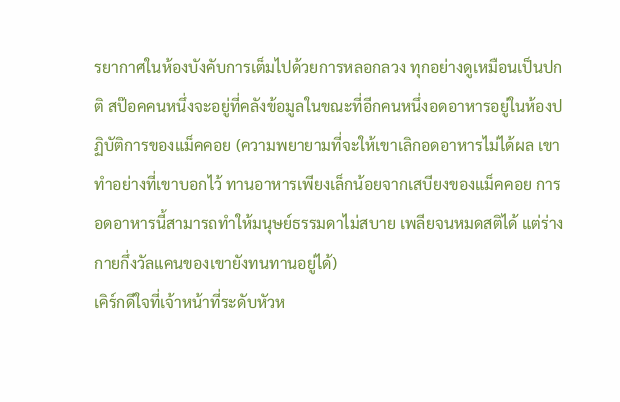รยากาศในห้องบังคับการเต็มไปด้วยการหลอกลวง ทุกอย่างดูเหมือนเป็นปกติ สป๊อคคนหนึ่งจะอยู่ที่คลังข้อมูลในขณะที่อีกคนหนึ่งอดอาหารอยู่ในห้องปฏิบัติการของแม็คคอย (ความพยายามที่จะให้เขาเลิกอดอาหารไม่ได้ผล เขาทำอย่างที่เขาบอกไว้ ทานอาหารเพียงเล็กน้อยจากเสบียงของแม็คคอย การอดอาหารนี้สามารถทำให้มนุษย์ธรรมดาไม่สบาย เพลียจนหมดสติได้ แต่ร่างกายกึ่งวัลแคนของเขายังทนทานอยู่ได้)
เคิร์กดีใจที่เจ้าหน้าที่ระดับหัวห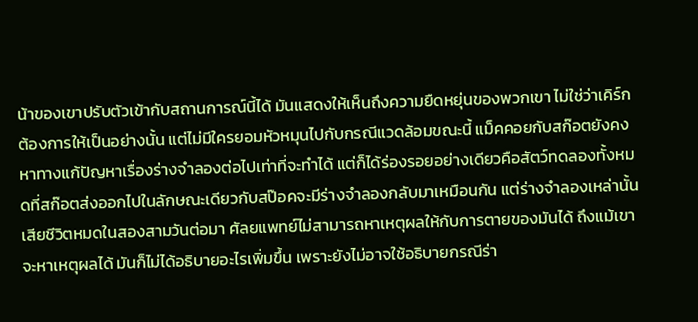น้าของเขาปรับตัวเข้ากับสถานการณ์นี้ได้ มันแสดงให้เห็นถึงความยืดหยุ่นของพวกเขา ไม่ใช่ว่าเคิร์กต้องการให้เป็นอย่างนั้น แต่ไม่มีใครยอมหัวหมุนไปกับกรณีแวดล้อมขณะนี้ แม็คคอยกับสก๊อตยังคงหาทางแก้ปัญหาเรื่องร่างจำลองต่อไปเท่าที่จะทำได้ แต่ก็ได้ร่องรอยอย่างเดียวคือสัตว์ทดลองทั้งหมดที่สก๊อตส่งออกไปในลักษณะเดียวกับสป๊อคจะมีร่างจำลองกลับมาเหมือนกัน แต่ร่างจำลองเหล่านั้นเสียชีวิตหมดในสองสามวันต่อมา ศัลยแพทย์ไม่สามารถหาเหตุผลให้กับการตายของมันได้ ถึงแม้เขาจะหาเหตุผลได้ มันก็ไม่ได้อธิบายอะไรเพิ่มขึ้น เพราะยังไม่อาจใช้อธิบายกรณีร่า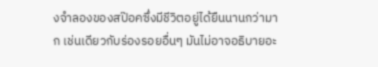งจำลองของสป๊อคซึ่งมีชีวิตอยู่ได้ยืนนานกว่ามาก เช่นเดียวกับร่องรอยอื่นๆ มันไม่อาจอธิบายอะ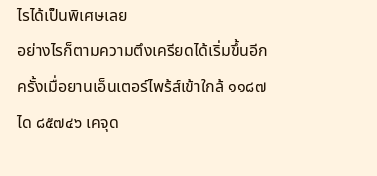ไรได้เป็นพิเศษเลย
อย่างไรก็ตามความตึงเครียดได้เริ่มขึ้นอีกครั้งเมื่อยานเอ็นเตอร์ไพร้ส์เข้าใกล้ ๑๑๘๗ ได ๘๕๗๔๖ เคจุด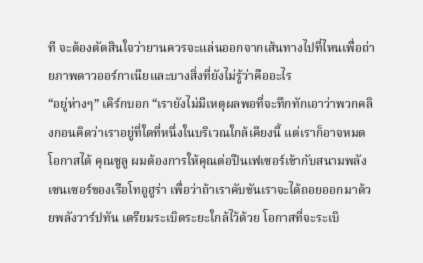ที จะต้องตัดสินใจว่ายานควรจะแล่นออกจากเส้นทางไปที่ไหนเพื่อถ่ายภาพดาวออร์กาเนียและบางสิ่งที่ยังไม่รู้ว่าคืออะไร
“อยู่ห่างๆ” เคิร์กบอก “เรายังไม่มีเหตุผลพอที่จะทึกทักเอาว่าพวกคลิงกอนคิดว่าเราอยู่ที่ใดที่หนึ่งในบริเวณใกล้เคียงนี้ แต่เราก็อาจหมดโอกาสได้ คุณซูลู ผมต้องการให้คุณต่อปืนเฟเซอร์เข้ากับสนามพลังเซนเซอร์ของเรือโทอูฮูร่า เพื่อว่าถ้าเราคับขันเราจะได้ถอยออกมาด้วยพลังวาร์ปทัน เตรียมระเบิดระยะใกล้ไว้ด้วย โอกาสที่จะระเบิ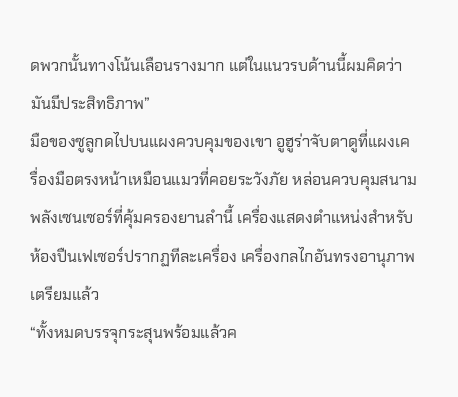ดพวกนั้นทางโน้นเลือนรางมาก แต่ในแนวรบด้านนี้ผมคิดว่ามันมีประสิทธิภาพ”
มือของซูลูกดไปบนแผงควบคุมของเขา อูฮูร่าจับตาดูที่แผงเครื่องมือตรงหน้าเหมือนแมวที่คอยระวังภัย หล่อนควบคุมสนามพลังเซนเซอร์ที่คุ้มครองยานลำนี้ เครื่องแสดงตำแหน่งสำหรับห้องปืนเฟเซอร์ปรากฏทีละเครื่อง เครื่องกลไกอันทรงอานุภาพเตรียมแล้ว
“ทั้งหมดบรรจุกระสุนพร้อมแล้วค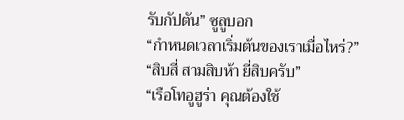รับกัปตัน” ซูลูบอก
“กำหนดเวลาเริ่มต้นของเราเมื่อไหร่?”
“สิบสี่ สามสิบห้า ยี่สิบครับ”
“เรือโทอูฮูร่า คุณต้องใช้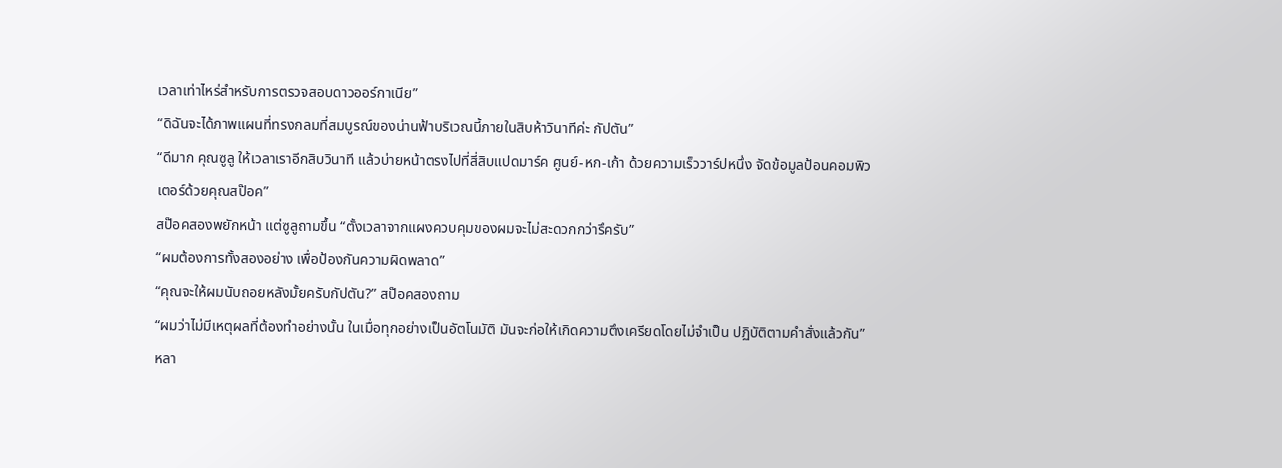เวลาเท่าไหร่สำหรับการตรวจสอบดาวออร์กาเนีย”
“ดิฉันจะได้ภาพแผนที่ทรงกลมที่สมบูรณ์ของน่านฟ้าบริเวณนี้ภายในสิบห้าวินาทีค่ะ กัปตัน”
“ดีมาก คุณซูลู ให้เวลาเราอีกสิบวินาที แล้วบ่ายหน้าตรงไปที่สี่สิบแปดมาร์ค ศูนย์-หก-เก้า ด้วยความเร็ววาร์ปหนึ่ง จัดข้อมูลป้อนคอมพิวเตอร์ด้วยคุณสป๊อค”
สป๊อคสองพยักหน้า แต่ซูลูถามขึ้น “ตั้งเวลาจากแผงควบคุมของผมจะไม่สะดวกกว่ารึครับ”
“ผมต้องการทั้งสองอย่าง เพื่อป้องกันความผิดพลาด”
“คุณจะให้ผมนับถอยหลังมั้ยครับกัปตัน?” สป๊อคสองถาม
“ผมว่าไม่มีเหตุผลที่ต้องทำอย่างนั้น ในเมื่อทุกอย่างเป็นอัตโนมัติ มันจะก่อให้เกิดความตึงเครียดโดยไม่จำเป็น ปฏิบัติตามคำสั่งแล้วกัน”
หลา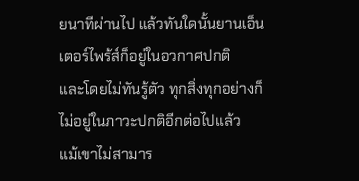ยนาทีผ่านไป แล้วทันใดนั้นยานเอ็นเตอร์ไพร้ส์ก็อยู่ในอวกาศปกติ
และโดยไม่ทันรู้ตัว ทุกสิ่งทุกอย่างก็ไม่อยู่ในภาวะปกติอีกต่อไปแล้ว
แม้เขาไม่สามาร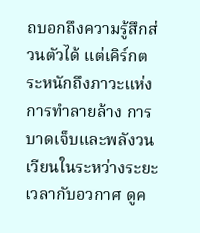ถบอกถึงความรู้สึกส่วนตัวได้ แต่เคิร์กตระหนักถึงภาวะแห่งการทำลายล้าง การบาดเจ็บและพลังวนเวียนในระหว่างระยะเวลากับอวกาศ ดูค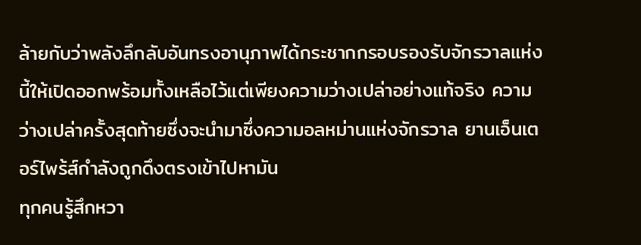ล้ายกับว่าพลังลึกลับอันทรงอานุภาพได้กระชากกรอบรองรับจักรวาลแห่งนี้ให้เปิดออกพร้อมทั้งเหลือไว้แต่เพียงความว่างเปล่าอย่างแท้จริง ความว่างเปล่าครั้งสุดท้ายซึ่งจะนำมาซึ่งความอลหม่านแห่งจักรวาล ยานเอ็นเตอร์ไพร้ส์กำลังถูกดึงตรงเข้าไปหามัน
ทุกคนรู้สึกหวา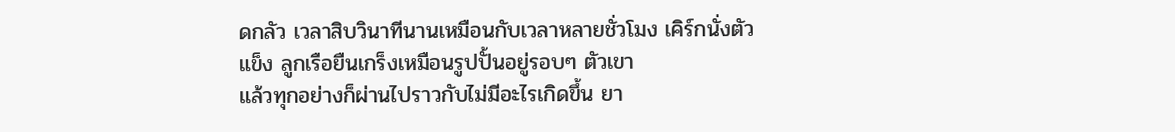ดกลัว เวลาสิบวินาทีนานเหมือนกับเวลาหลายชั่วโมง เคิร์กนั่งตัวแข็ง ลูกเรือยืนเกร็งเหมือนรูปปั้นอยู่รอบๆ ตัวเขา
แล้วทุกอย่างก็ผ่านไปราวกับไม่มีอะไรเกิดขึ้น ยา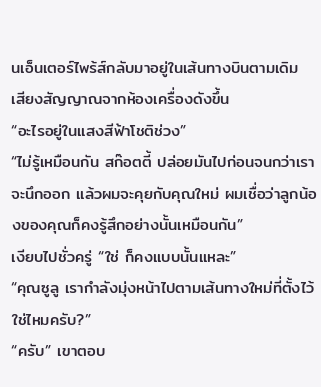นเอ็นเตอร์ไพร้ส์กลับมาอยู่ในเส้นทางบินตามเดิม
เสียงสัญญาณจากห้องเครื่องดังขึ้น
“อะไรอยู่ในแสงสีฟ้าโชติช่วง”
“ไม่รู้เหมือนกัน สก๊อตตี้ ปล่อยมันไปก่อนจนกว่าเราจะนึกออก แล้วผมจะคุยกับคุณใหม่ ผมเชื่อว่าลูกน้องของคุณก็คงรู้สึกอย่างนั้นเหมือนกัน”
เงียบไปชั่วครู่ “ใช่ ก็คงแบบนั้นแหละ”
“คุณซูลู เรากำลังมุ่งหน้าไปตามเส้นทางใหม่ที่ตั้งไว้ใช่ไหมครับ?”
“ครับ” เขาตอบ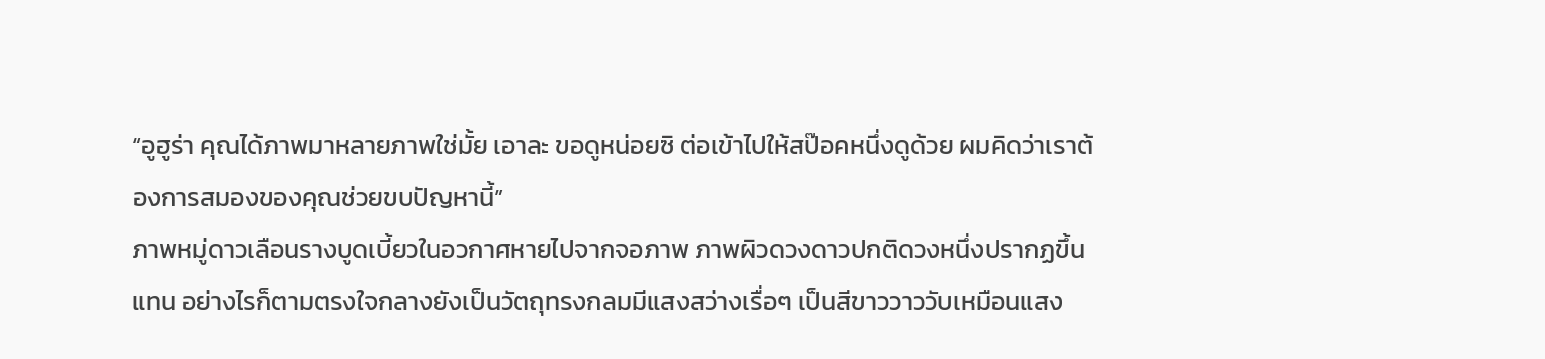“อูฮูร่า คุณได้ภาพมาหลายภาพใช่มั้ย เอาละ ขอดูหน่อยซิ ต่อเข้าไปให้สป๊อคหนึ่งดูด้วย ผมคิดว่าเราต้องการสมองของคุณช่วยขบปัญหานี้”
ภาพหมู่ดาวเลือนรางบูดเบี้ยวในอวกาศหายไปจากจอภาพ ภาพผิวดวงดาวปกติดวงหนึ่งปรากฏขึ้นแทน อย่างไรก็ตามตรงใจกลางยังเป็นวัตถุทรงกลมมีแสงสว่างเรื่อๆ เป็นสีขาววาววับเหมือนแสง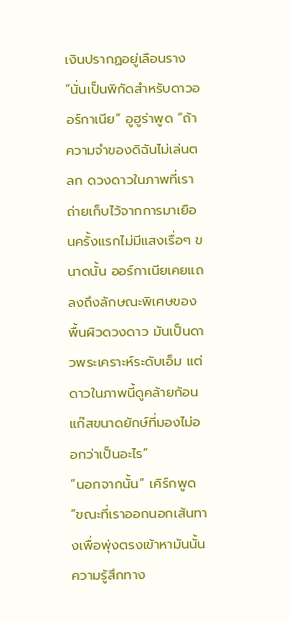เงินปรากฏอยู่เลือนราง
“นั่นเป็นพิกัดสำหรับดาวออร์กาเนีย” อูฮูร่าพูด “ถ้าความจำของดิฉันไม่เล่นตลก ดวงดาวในภาพที่เราถ่ายเก็บไว้จากการมาเยือนครั้งแรกไม่มีแสงเรื่อๆ ขนาดนั้น ออร์กาเนียเคยแถลงถึงลักษณะพิเศษของพื้นผิวดวงดาว มันเป็นดาวพระเคราะห์ระดับเอ็ม แต่ดาวในภาพนี้ดูคล้ายก้อนแก๊สขนาดยักษ์ที่มองไม่ออกว่าเป็นอะไร”
“นอกจากนั้น” เคิร์กพูด “ขณะที่เราออกนอกเส้นทางเพื่อพุ่งตรงเข้าหามันนั้น ความรู้สึกทาง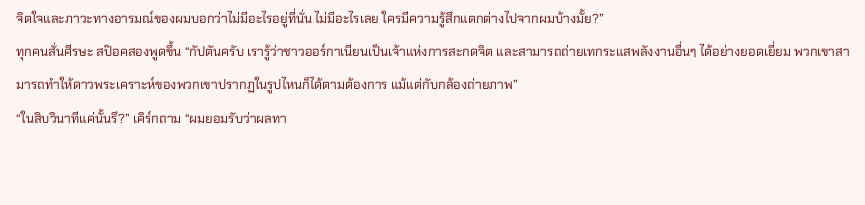จิตใจและภาวะทางอารมณ์ของผมบอกว่าไม่มีอะไรอยู่ที่นั่น ไม่มีอะไรเลย ใครมีความรู้สึกแตกต่างไปจากผมบ้างมั้ย?”
ทุกคนสั่นศีรษะ สป๊อคสองพูดขึ้น “กัปตันครับ เรารู้ว่าชาวออร์กาเนียนเป็นเจ้าแห่งการสะกดจิต และสามารถถ่ายเทกระแสพลังงานอื่นๆ ได้อย่างยอดเยี่ยม พวกเขาสามารถทำให้ดาวพระเคราะห์ของพวกเขาปรากฏในรูปไหนก็ได้ตามต้องการ แม้แต่กับกล้องถ่ายภาพ”
“ในสิบวินาทีแค่นั้นรึ?” เคิร์กถาม “ผมยอมรับว่าผลทา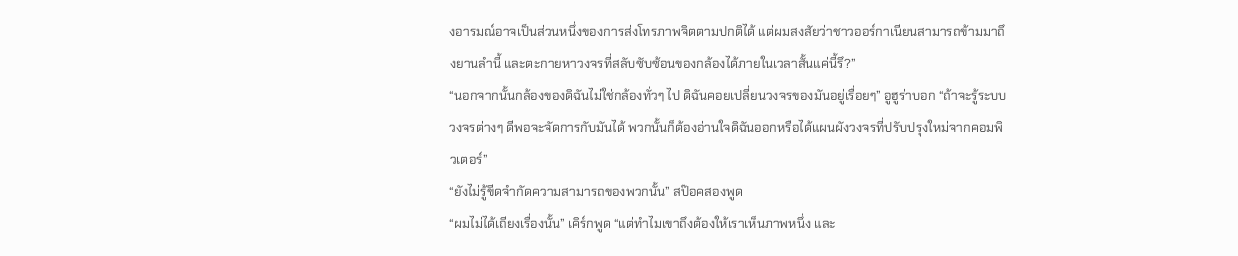งอารมณ์อาจเป็นส่วนหนึ่งของการส่งโทรภาพจิตตามปกติได้ แต่ผมสงสัยว่าชาวออร์กาเนียนสามารถข้ามมาถึงยานลำนี้ และตะกายหาวงจรที่สลับซับซ้อนของกล้องได้ภายในเวลาสั้นแค่นี้รึ?”
“นอกจากนั้นกล้องของดิฉันไม่ใช่กล้องทั่วๆ ไป ดิฉันคอยเปลี่ยนวงจรของมันอยู่เรื่อยๆ” อูฮูร่าบอก “ถ้าจะรู้ระบบวงจรต่างๆ ดีพอจะจัดการกับมันได้ พวกนั้นก็ต้องอ่านใจดิฉันออกหรือได้แผนผังวงจรที่ปรับปรุงใหม่จากคอมพิวเตอร์”
“ยังไม่รู้ขีดจำกัดความสามารถของพวกนั้น” สป๊อคสองพูด
“ผมไม่ได้เถียงเรื่องนั้น” เคิร์กพูด “แต่ทำไมเขาถึงต้องให้เราเห็นภาพหนึ่ง และ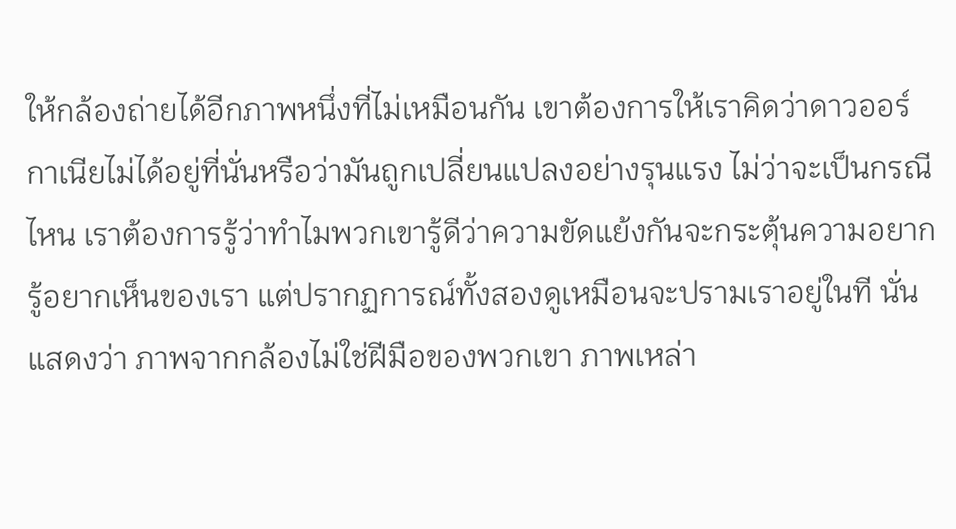ให้กล้องถ่ายได้อีกภาพหนึ่งที่ไม่เหมือนกัน เขาต้องการให้เราคิดว่าดาวออร์กาเนียไม่ได้อยู่ที่นั่นหรือว่ามันถูกเปลี่ยนแปลงอย่างรุนแรง ไม่ว่าจะเป็นกรณีไหน เราต้องการรู้ว่าทำไมพวกเขารู้ดีว่าความขัดแย้งกันจะกระตุ้นความอยากรู้อยากเห็นของเรา แต่ปรากฏการณ์ทั้งสองดูเหมือนจะปรามเราอยู่ในที นั่นแสดงว่า ภาพจากกล้องไม่ใช่ฝีมือของพวกเขา ภาพเหล่า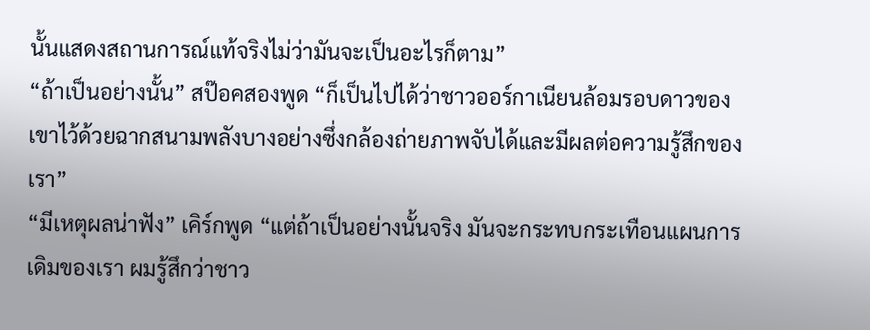นั้นแสดงสถานการณ์แท้จริงไม่ว่ามันจะเป็นอะไรก็ตาม”
“ถ้าเป็นอย่างนั้น” สป๊อคสองพูด “ก็เป็นไปได้ว่าชาวออร์กาเนียนล้อมรอบดาวของเขาไว้ด้วยฉากสนามพลังบางอย่างซึ่งกล้องถ่ายภาพจับได้และมีผลต่อความรู้สึกของเรา”
“มีเหตุผลน่าฟัง” เคิร์กพูด “แต่ถ้าเป็นอย่างนั้นจริง มันจะกระทบกระเทือนแผนการเดิมของเรา ผมรู้สึกว่าชาว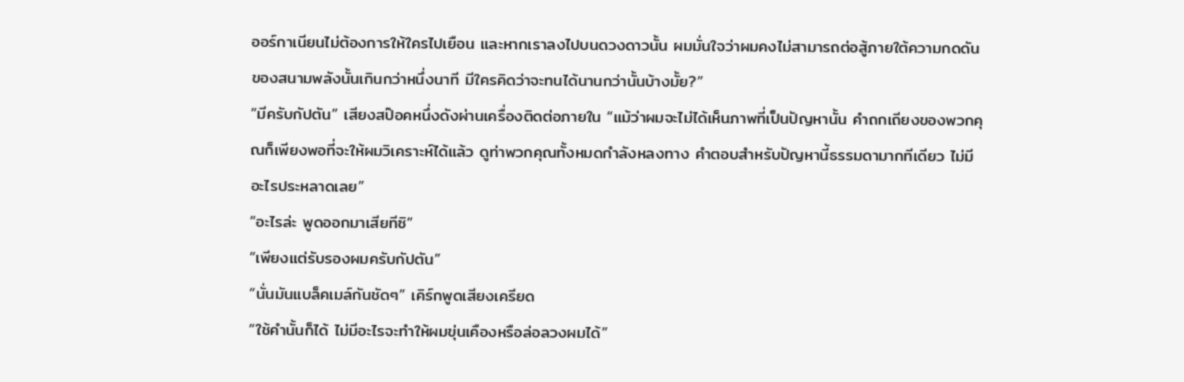ออร์กาเนียนไม่ต้องการให้ใครไปเยือน และหากเราลงไปบนดวงดาวนั้น ผมมั่นใจว่าผมคงไม่สามารถต่อสู้ภายใต้ความกดดันของสนามพลังนั้นเกินกว่าหนึ่งนาที มีใครคิดว่าจะทนได้นานกว่านั้นบ้างมั้ย?”
“มีครับกัปตัน” เสียงสป๊อคหนึ่งดังผ่านเครื่องติดต่อภายใน “แม้ว่าผมจะไม่ได้เห็นภาพที่เป็นปัญหานั้น คำถกเถียงของพวกคุณก็เพียงพอที่จะให้ผมวิเคราะห์ได้แล้ว ดูท่าพวกคุณทั้งหมดกำลังหลงทาง คำตอบสำหรับปัญหานี้ธรรมดามากทีเดียว ไม่มีอะไรประหลาดเลย”
“อะไรล่ะ พูดออกมาเสียทีซิ”
“เพียงแต่รับรองผมครับกัปตัน”
“นั่นมันแบล็คเมล์กันชัดๆ” เคิร์กพูดเสียงเครียด
“ใช้คำนั้นก็ได้ ไม่มีอะไรจะทำให้ผมขุ่นเคืองหรือล่อลวงผมได้”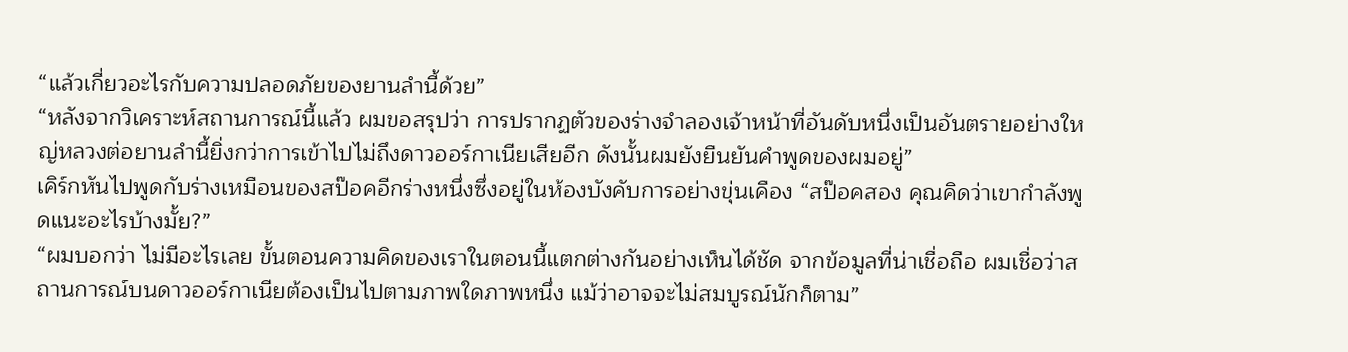“แล้วเกี่ยวอะไรกับความปลอดภัยของยานลำนี้ด้วย”
“หลังจากวิเคราะห์สถานการณ์นี้แล้ว ผมขอสรุปว่า การปรากฏตัวของร่างจำลองเจ้าหน้าที่อันดับหนึ่งเป็นอันตรายอย่างใหญ่หลวงต่อยานลำนี้ยิ่งกว่าการเข้าไปไม่ถึงดาวออร์กาเนียเสียอีก ดังนั้นผมยังยืนยันคำพูดของผมอยู่”
เคิร์กหันไปพูดกับร่างเหมือนของสป๊อคอีกร่างหนึ่งซึ่งอยู่ในห้องบังคับการอย่างขุ่นเคือง “สป๊อคสอง คุณคิดว่าเขากำลังพูดแนะอะไรบ้างมั้ย?”
“ผมบอกว่า ไม่มีอะไรเลย ขั้นตอนความคิดของเราในตอนนี้แตกต่างกันอย่างเห็นได้ชัด จากข้อมูลที่น่าเชื่อถือ ผมเชื่อว่าสถานการณ์บนดาวออร์กาเนียต้องเป็นไปตามภาพใดภาพหนึ่ง แม้ว่าอาจจะไม่สมบูรณ์นักก็ตาม”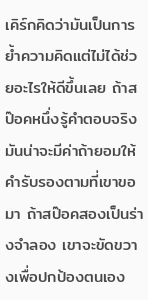เคิร์กคิดว่ามันเป็นการย้ำความคิดแต่ไม่ได้ช่วยอะไรให้ดีขึ้นเลย ถ้าสป๊อคหนึ่งรู้คำตอบจริง มันน่าจะมีค่าถ้ายอมให้คำรับรองตามที่เขาขอมา ถ้าสป๊อคสองเป็นร่างจำลอง เขาจะขัดขวางเพื่อปกป้องตนเอง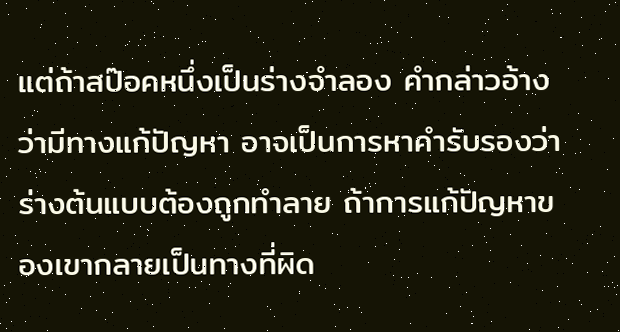แต่ถ้าสป๊อคหนึ่งเป็นร่างจำลอง คำกล่าวอ้างว่ามีทางแก้ปัญหา อาจเป็นการหาคำรับรองว่าร่างต้นแบบต้องถูกทำลาย ถ้าการแก้ปัญหาของเขากลายเป็นทางที่ผิด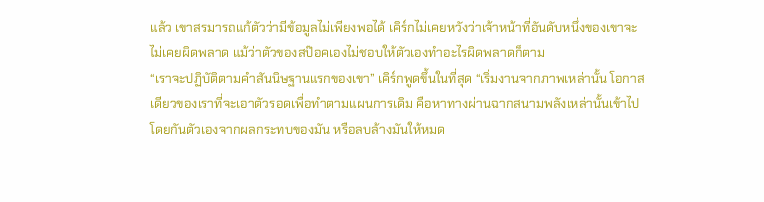แล้ว เขาสรมารถแก้ตัวว่ามีข้อมูลไม่เพียงพอได้ เคิร์กไม่เคยหวังว่าเจ้าหน้าที่อันดับหนึ่งของเขาจะไม่เคยผิดพลาด แม้ว่าตัวของสป๊อคเองไม่ชอบให้ตัวเองทำอะไรผิดพลาดก็ตาม
“เราจะปฏิบัติตามคำสันนิษฐานแรกของเขา” เคิร์กพูดขึ้นในที่สุด “เริ่มงานจากภาพเหล่านั้น โอกาสเดียวของเราที่จะเอาตัวรอดเพื่อทำตามแผนการเดิม คือหาทางผ่านฉากสนามพลังเหล่านั้นเข้าไปโดยกันตัวเองจากผลกระทบของมัน หรือลบล้างมันให้หมด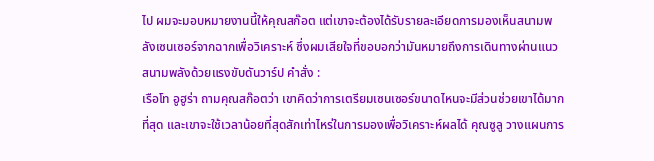ไป ผมจะมอบหมายงานนี้ให้คุณสก๊อต แต่เขาจะต้องได้รับรายละเอียดการมองเห็นสนามพลังเซนเซอร์จากฉากเพื่อวิเคราะห์ ซึ่งผมเสียใจที่ขอบอกว่ามันหมายถึงการเดินทางผ่านแนวสนามพลังด้วยแรงขับดันวาร์ป คำสั่ง :
เรือโท อูฮูร่า ถามคุณสก๊อตว่า เขาคิดว่าการเตรียมเซนเซอร์ขนาดไหนจะมีส่วนช่วยเขาได้มากที่สุด และเขาจะใช้เวลาน้อยที่สุดสักเท่าไหร่ในการมองเพื่อวิเคราะห์ผลได้ คุณซูลู วางแผนการ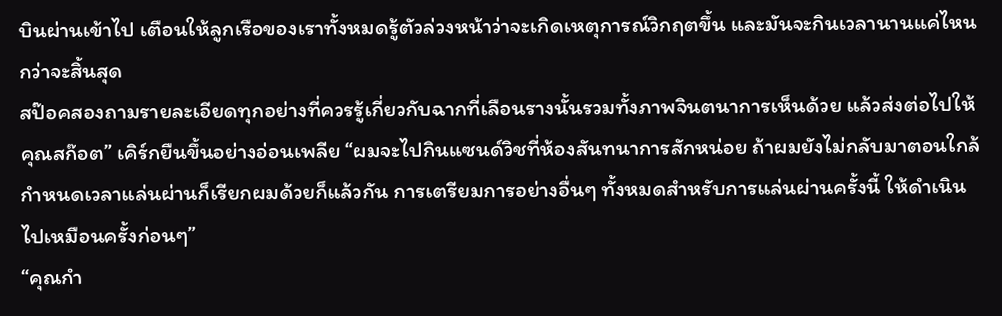บินผ่านเข้าไป เตือนให้ลูกเรือของเราทั้งหมดรู้ตัวล่วงหน้าว่าจะเกิดเหตุการณ์วิกฤตขึ้น และมันจะกินเวลานานแค่ไหนกว่าจะสิ้นสุด
สป๊อคสองถามรายละเอียดทุกอย่างที่ควรรู้เกี่ยวกับฉากที่เลือนรางนั้นรวมทั้งภาพจินตนาการเห็นด้วย แล้วส่งต่อไปให้คุณสก๊อต” เคิร์กยืนขึ้นอย่างอ่อนเพลีย “ผมจะไปกินแซนด์วิชที่ห้องสันทนาการสักหน่อย ถ้าผมยังไม่กลับมาตอนใกล้กำหนดเวลาแล่นผ่านก็เรียกผมด้วยก็แล้วกัน การเตรียมการอย่างอื่นๆ ทั้งหมดสำหรับการแล่นผ่านครั้งนี้ ให้ดำเนินไปเหมือนครั้งก่อนๆ”
“คุณกำ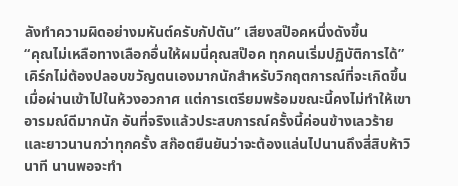ลังทำความผิดอย่างมหันต์ครับกัปตัน” เสียงสป๊อคหนึ่งดังขึ้น
“คุณไม่เหลือทางเลือกอื่นให้ผมนี่คุณสป๊อค ทุกคนเริ่มปฏิบัติการได้”
เคิร์กไม่ต้องปลอบขวัญตนเองมากนักสำหรับวิกฤตการณ์ที่จะเกิดขึ้นเมื่อผ่านเข้าไปในห้วงอวกาศ แต่การเตรียมพร้อมขณะนี้คงไม่ทำให้เขาอารมณ์ดีมากนัก อันที่จริงแล้วประสบการณ์ครั้งนี้ค่อนข้างเลวร้ายและยาวนานกว่าทุกครั้ง สก๊อตยืนยันว่าจะต้องแล่นไปนานถึงสี่สิบห้าวินาที นานพอจะทำ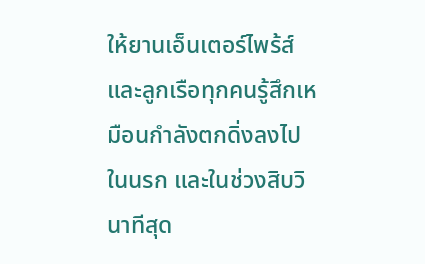ให้ยานเอ็นเตอร์ไพร้ส์และลูกเรือทุกคนรู้สึกเหมือนกำลังตกดิ่งลงไปในนรก และในช่วงสิบวินาทีสุด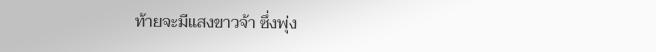ท้ายจะมีแสงขาวจ้า ซึ่งพุ่ง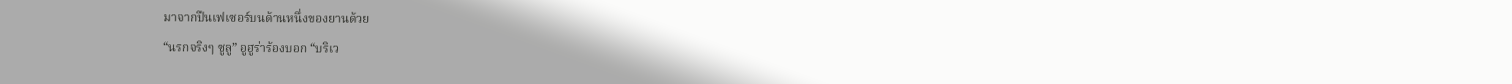มาจากปืนเฟเซอร์บนด้านหนึ่งของยานด้วย
“นรกจริงๆ ซูลู” อูฮูร่าร้องบอก “บริเว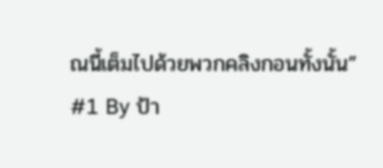ณนี้เต็มไปด้วยพวกคลิงกอนทั้งนั้น”
#1 By ป้า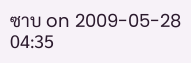ซาบ on 2009-05-28 04:35